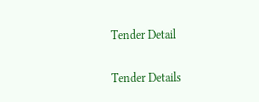Tender Detail

Tender Details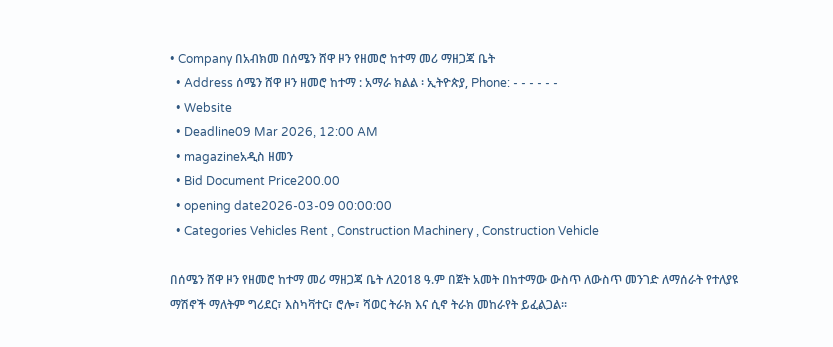• Company በአብክመ በሰሜን ሸዋ ዞን የዘመሮ ከተማ መሪ ማዘጋጃ ቤት
  • Address ሰሜን ሸዋ ዞን ዘመሮ ከተማ : አማራ ክልል ፡ ኢትዮጵያ, Phone: - - - - - -
  • Website
  • Deadline09 Mar 2026, 12:00 AM
  • magazineአዲስ ዘመን
  • Bid Document Price200.00
  • opening date2026-03-09 00:00:00
  • Categories Vehicles Rent , Construction Machinery , Construction Vehicle

በሰሜን ሸዋ ዞን የዘመሮ ከተማ መሪ ማዘጋጃ ቤት ለ2018 ዓ.ም በጀት አመት በከተማው ውስጥ ለውስጥ መንገድ ለማሰራት የተለያዩ ማሽኖች ማለትም ግሪደር፣ እስካቫተር፣ ሮሎ፣ ሻወር ትራክ እና ሲኖ ትራክ መከራየት ይፈልጋል፡፡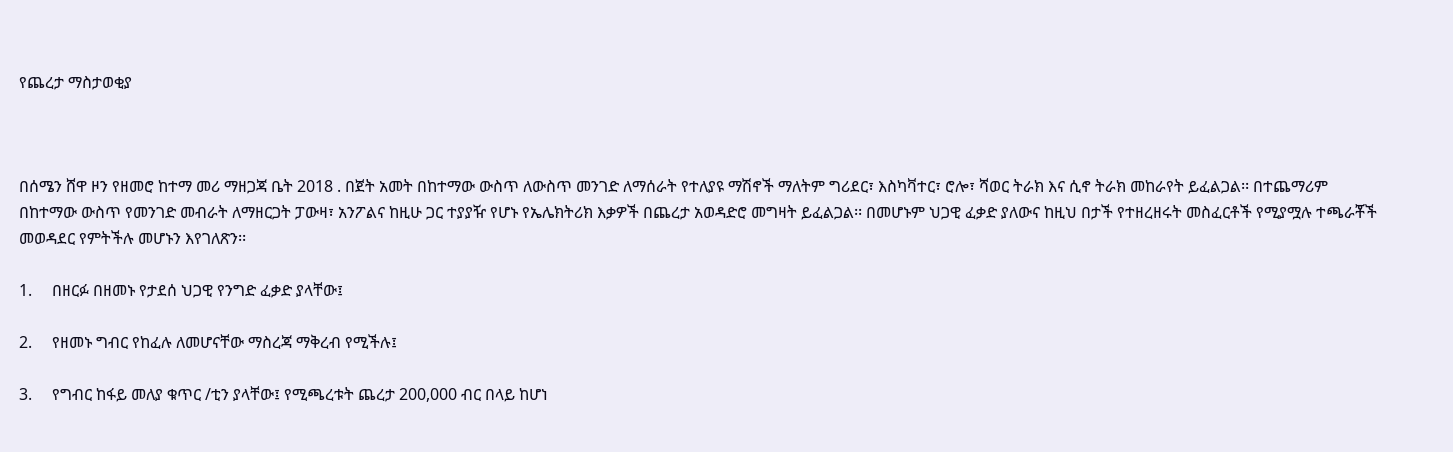የጨረታ ማስታወቂያ



በሰሜን ሸዋ ዞን የዘመሮ ከተማ መሪ ማዘጋጃ ቤት 2018 . በጀት አመት በከተማው ውስጥ ለውስጥ መንገድ ለማሰራት የተለያዩ ማሽኖች ማለትም ግሪደር፣ እስካቫተር፣ ሮሎ፣ ሻወር ትራክ እና ሲኖ ትራክ መከራየት ይፈልጋል፡፡ በተጨማሪም በከተማው ውስጥ የመንገድ መብራት ለማዘርጋት ፓውዛ፣ አንፖልና ከዚሁ ጋር ተያያዥ የሆኑ የኤሌክትሪክ እቃዎች በጨረታ አወዳድሮ መግዛት ይፈልጋል፡፡ በመሆኑም ህጋዊ ፈቃድ ያለውና ከዚህ በታች የተዘረዘሩት መስፈርቶች የሚያሟሉ ተጫራቾች መወዳደር የምትችሉ መሆኑን እየገለጽን፡፡

1.     በዘርፉ በዘመኑ የታደሰ ህጋዊ የንግድ ፈቃድ ያላቸው፤

2.     የዘመኑ ግብር የከፈሉ ለመሆናቸው ማስረጃ ማቅረብ የሚችሉ፤

3.     የግብር ከፋይ መለያ ቁጥር /ቲን ያላቸው፤ የሚጫረቱት ጨረታ 200,000 ብር በላይ ከሆነ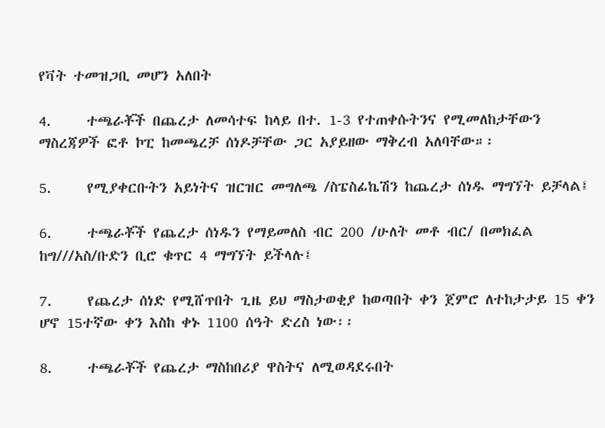የቫት ተመዝጋቢ መሆን አለበት

4.     ተጫራቾች በጨረታ ለመሳተፍ ከላይ በተ. 1-3 የተጠቀሱትንና የሚመለከታቸውን ማስረጃዎች ፎቶ ኮፒ ከመጫረቻ ሰነዶቻቸው ጋር አያይዘው ማቅረብ አለባቸው።፡

5.     የሚያቀርቡትን አይነትና ዝርዝር መግለጫ /ስፔስፊኬሽን ከጨረታ ሰነዱ ማግኘት ይቻላል፤

6.     ተጫራቾች የጨረታ ሰነዱን የማይመለስ ብር 200 /ሁለት መቶ ብር/ በመክፈል ከግ///አስ/ቡድን ቢሮ ቁጥር 4 ማግኘት ይችላሉ፤

7.     የጨረታ ሰነድ የሚሸጥበት ጊዜ ይህ ማስታወቂያ ከወጣበት ቀን ጀምሮ ለተከታታይ 15 ቀን ሆኖ 15ተኛው ቀን እስከ ቀኑ 1100 ሰዓት ድረስ ነው፡፡

8.     ተጫራቾች የጨረታ ማስከበሪያ ዋስትና ለሚወዳደሩበት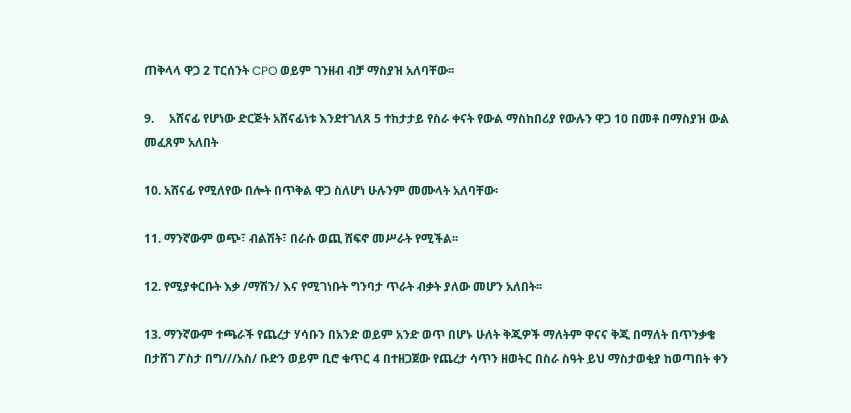ጠቅላላ ዋጋ 2 ፐርሰንት CPO ወይም ገንዘብ ብቻ ማስያዝ አለባቸው፡፡

9.     አሸናፊ የሆነው ድርጅት አሸናፊነቱ እንደተገለጸ 5 ተከታታይ የስራ ቀናት የውል ማስከበሪያ የውሉን ዋጋ 10 በመቶ በማስያዝ ውል መፈጸም አለበት

10. አሸናፊ የሚለየው በሎት በጥቅል ዋጋ ስለሆነ ሁሉንም መሙላት አለባቸው፡

11. ማንኛውም ወጭ፣ ብልሽት፣ በራሱ ወጪ ሸፍኖ መሥራት የሚችል፡፡

12. የሚያቀርቡት እቃ /ማሽን/ እና የሚገነቡት ግንባታ ጥራት ብቃት ያለው መሆን አለበት፡፡

13. ማንኛውም ተጫራች የጨረታ ሃሳቡን በአንድ ወይም አንድ ወጥ በሆኑ ሁለት ቅጂዎች ማለትም ዋናና ቅጂ በማለት በጥንቃቄ በታሸገ ፖስታ በግ///አስ/ ቡድን ወይም ቢሮ ቁጥር 4 በተዘጋጀው የጨረታ ሳጥን ዘወትር በስራ ስዓት ይህ ማስታወቂያ ከወጣበት ቀን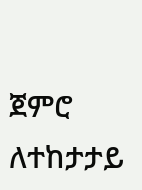ጀምሮ ለተከታታይ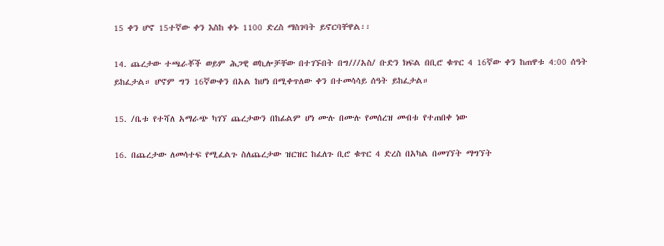15 ቀን ሆኖ 15ተኛው ቀን እስከ ቀኑ 1100 ድረስ ማስገባት ይኖርባቸዋል፡፡

14. ጨረታው ተጫራቾች ወይም ሕጋዊ ወኪሎቻቸው በተገኙበት በግ///አስ/ ቡድን ክፍል በቢሮ ቁጥር 4 16ኛው ቀን ከጠዋቱ 4:00 ሰዓት ይከፈታል። ሆኖም ግን 16ኛውቀን በአል ከሆነ በሚቀጥለው ቀን በተመሳሳይ ሰዓት ይከፈታል።

15. /ቤቱ የተሻለ አማራጭ ካገኘ ጨረታውን በከፊልም ሆነ ሙሉ በሙሉ የመሰረዝ መብቱ የተጠበቀ ነው

16. በጨረታው ለመሳተፍ የሚፈልጉ ስለጨረታው ዝርዝር ከፈለጉ ቢሮ ቁጥር 4 ድረስ በአካል በመገኘት ማግኘት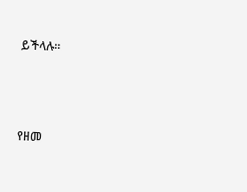ይችላሉ፡፡



የዘመ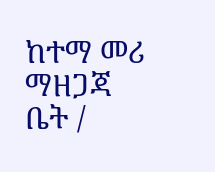ከተማ መሪ ማዘጋጃ ቤት /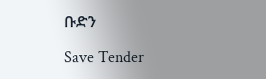ቡድን

Save Tender